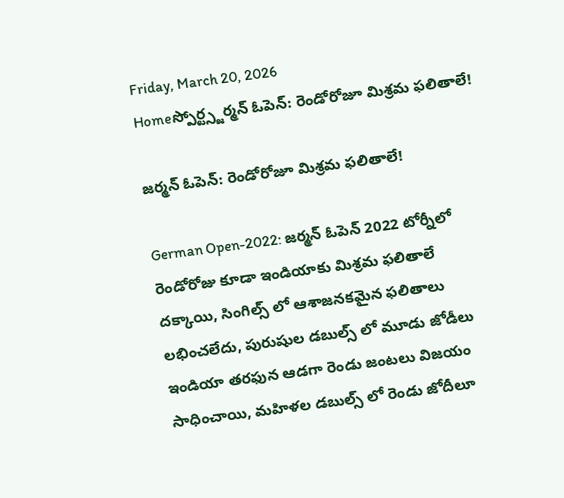Friday, March 20, 2026
Homeస్పోర్ట్స్జర్మన్ ఓపెన్: రెండోరోజూ మిశ్రమ ఫలితాలే!

జర్మన్ ఓపెన్: రెండోరోజూ మిశ్రమ ఫలితాలే!

German Open-2022: జర్మన్ ఓపెన్ 2022 టోర్నీలో రెండోరోజు కూడా ఇండియాకు మిశ్రమ ఫలితాలే దక్కాయి, సింగిల్స్ లో ఆశాజనకమైన ఫలితాలు లభించలేదు, పురుషుల డబుల్స్ లో మూడు జోడీలు ఇండియా తరఫున ఆడగా రెండు జంటలు విజయం సాధించాయి, మహిళల డబుల్స్ లో రెండు జోదీలూ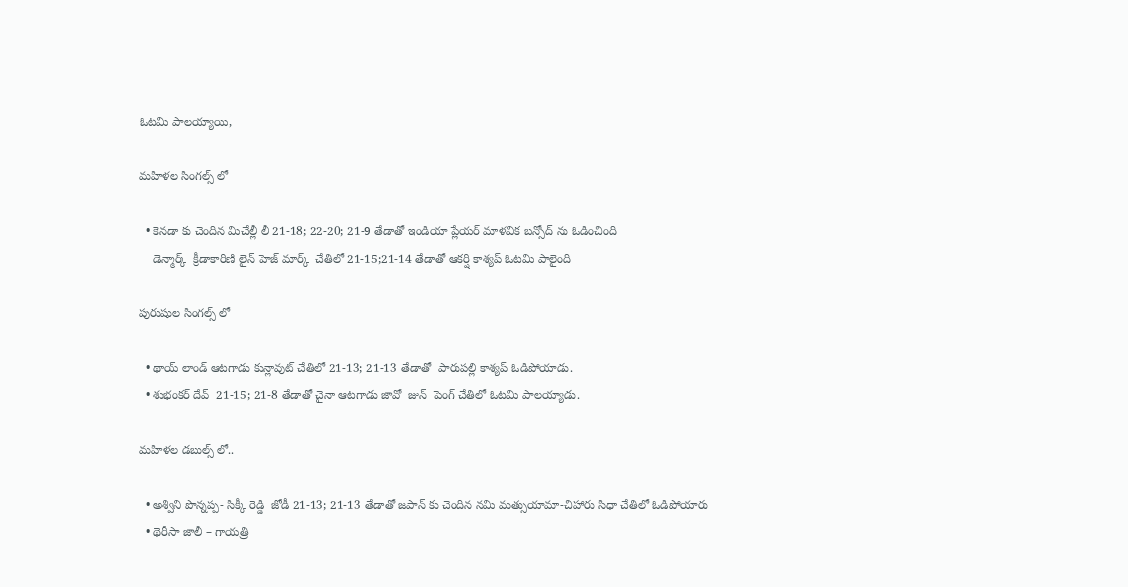ఓటమి పాలయ్యాయి,

మహిళల సింగల్స్ లో

  • కెనడా కు చెందిన మిచేల్లీ లీ 21-18; 22-20; 21-9 తేడాతో ఇండియా ప్లేయర్ మాళవిక బన్సోద్ ను ఓడించింది
    డెన్మార్క్  క్రీడాకారిణి లైన్ హెజ్ మార్క్  చేతిలో 21-15;21-14 తేడాతో ఆకర్షి కాశ్యప్ ఓటమి పాలైంది

పురుషుల సింగల్స్ లో

  • థాయ్ లాండ్ ఆటగాడు కున్లావుట్ చేతిలో 21-13; 21-13 తేడాతో  పారుపల్లి కాశ్యప్ ఓడిపోయాడు.
  • శుభంకర్ దేవ్  21-15; 21-8 తేడాతో చైనా ఆటగాడు జావో  జున్  పెంగ్ చేతిలో ఓటమి పాలయ్యాడు.

మహిళల డబుల్స్ లో..

  • అశ్విని పొన్నప్ప- సిక్కీ రెడ్డి  జోడీ 21-13; 21-13 తేడాతో జపాన్ కు చెందిన నమి మత్సుయామా-చిహారు సిధా చేతిలో ఓడిపోయారు
  • థెరీసా జాలీ – గాయత్రి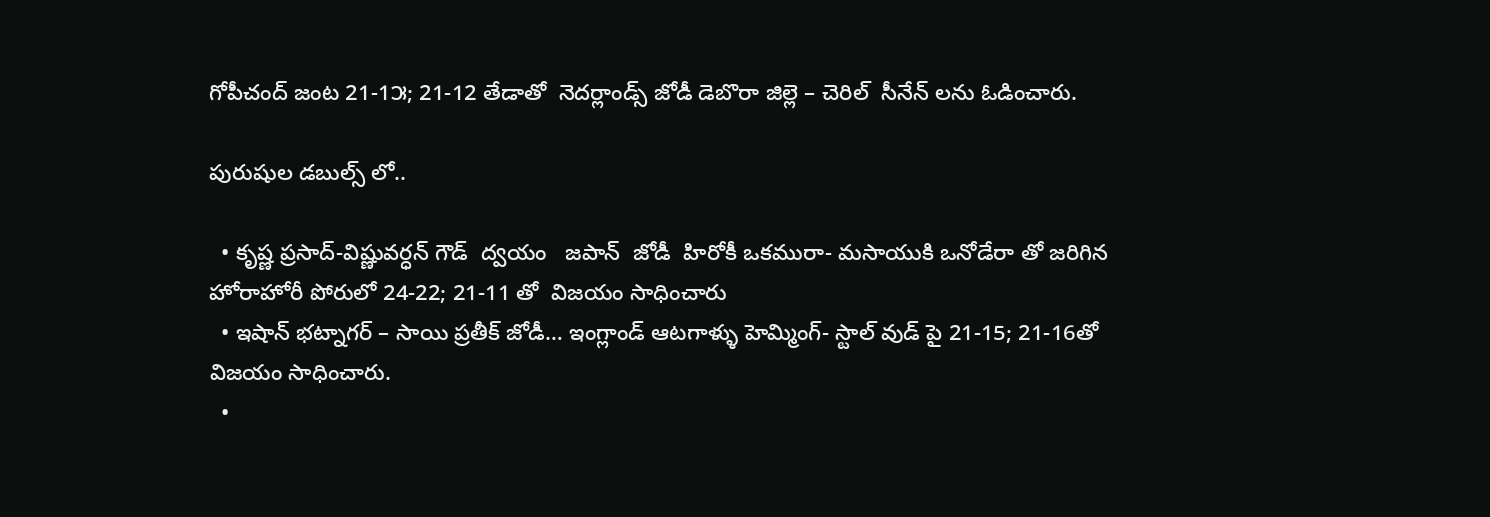గోపీచంద్ జంట 21-1౫; 21-12 తేడాతో  నెదర్లాండ్స్ జోడీ డెబొరా జిల్లె – చెరిల్  సీనేన్ లను ఓడించారు.

పురుషుల డబుల్స్ లో..

  • కృష్ణ ప్రసాద్-విష్ణువర్ధన్ గౌడ్  ద్వయం   జపాన్  జోడీ  హిరోకీ ఒకమురా- మసాయుకి ఒనోడేరా తో జరిగిన హోరాహోరీ పోరులో 24-22; 21-11 తో  విజయం సాధించారు
  • ఇషాన్ భట్నాగర్ – సాయి ప్రతీక్ జోడీ… ఇంగ్లాండ్ ఆటగాళ్ళు హెమ్మింగ్- స్టాల్ వుడ్ పై 21-15; 21-16తో విజయం సాధించారు.
  •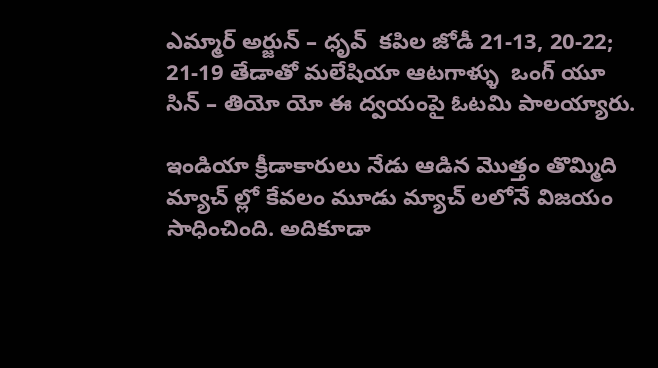ఎమ్మార్ అర్జున్ – ధృవ్  కపిల జోడీ 21-13, 20-22; 21-19 తేడాతో మలేషియా ఆటగాళ్ళు  ఒంగ్ యూ సిన్ – తియో యో ఈ ద్వయంపై ఓటమి పాలయ్యారు.

ఇండియా క్రీడాకారులు నేడు ఆడిన మొత్తం తొమ్మిది మ్యాచ్ ల్లో కేవలం మూడు మ్యాచ్ లలోనే విజయం సాధించింది. అదికూడా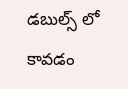డబుల్స్ లో కావడం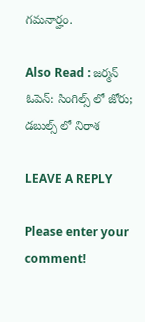గమనార్హం.

Also Read : జర్మన్ ఓపెన్: సింగిల్స్ లో జోరు; డబుల్స్ లో నిరాశ

LEAVE A REPLY

Please enter your comment!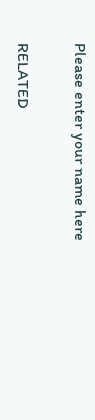Please enter your name here

RELATED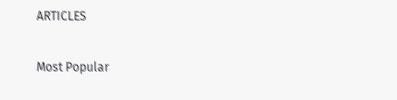ARTICLES

Most Popular